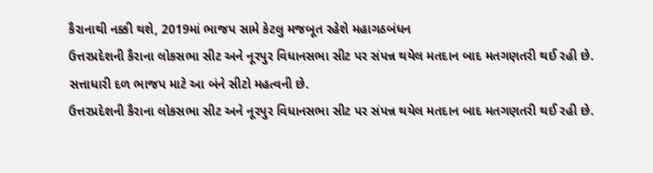કૈરાનાથી નક્કી થશે, 2019માં ભાજપ સામે કેટલુ મજબૂત રહેશે મહાગઠબંધન
ઉત્તરપ્રદેશની કૈરાના લોકસભા સીટ અને નૂરપુર વિધાનસભા સીટ પર સંપન્ન થયેલ મતદાન બાદ મતગણતરી થઈ રહી છે. સત્તાધારી દળ ભાજપ માટે આ બંને સીટો મહત્વની છે.
ઉત્તરપ્રદેશની કૈરાના લોકસભા સીટ અને નૂરપુર વિધાનસભા સીટ પર સંપન્ન થયેલ મતદાન બાદ મતગણતરી થઈ રહી છે.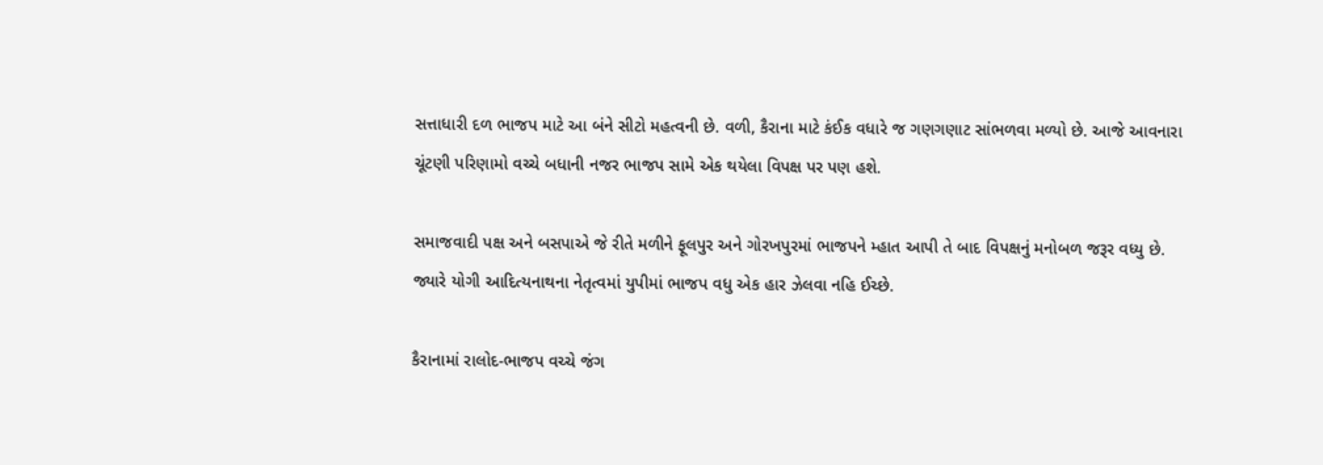સત્તાધારી દળ ભાજપ માટે આ બંને સીટો મહત્વની છે. વળી, કૈરાના માટે કંઈક વધારે જ ગણગણાટ સાંભળવા મળ્યો છે. આજે આવનારા ચૂંટણી પરિણામો વચ્ચે બધાની નજર ભાજપ સામે એક થયેલા વિપક્ષ પર પણ હશે.

સમાજવાદી પક્ષ અને બસપાએ જે રીતે મળીને ફૂલપુર અને ગોરખપુરમાં ભાજપને મ્હાત આપી તે બાદ વિપક્ષનું મનોબળ જરૂર વધ્યુ છે. જ્યારે યોગી આદિત્યનાથના નેતૃત્વમાં યુપીમાં ભાજપ વધુ એક હાર ઝેલવા નહિ ઈચ્છે.

કૈરાનામાં રાલોદ-ભાજપ વચ્ચે જંગ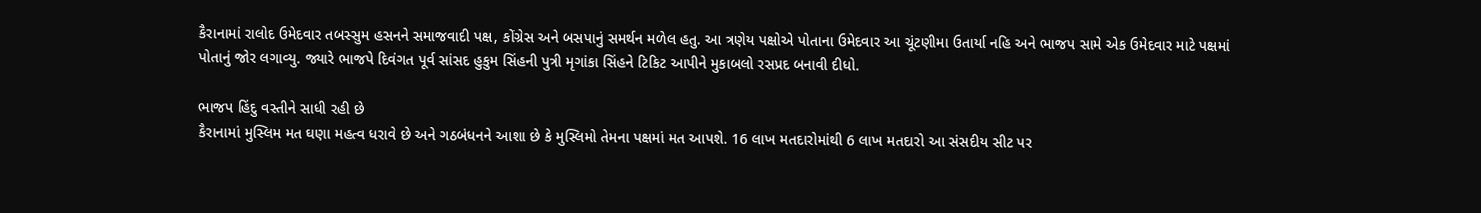કૈરાનામાં રાલોદ ઉમેદવાર તબસ્સુમ હસનને સમાજવાદી પક્ષ, કોંગ્રેસ અને બસપાનું સમર્થન મળેલ હતુ. આ ત્રણેય પક્ષોએ પોતાના ઉમેદવાર આ ચૂંટણીમા ઉતાર્યા નહિ અને ભાજપ સામે એક ઉમેદવાર માટે પક્ષમાં પોતાનું જોર લગાવ્યુ. જ્યારે ભાજપે દિવંગત પૂર્વ સાંસદ હુકુમ સિંહની પુત્રી મૃગાંકા સિંહને ટિકિટ આપીને મુકાબલો રસપ્રદ બનાવી દીધો.

ભાજપ હિંદુ વસ્તીને સાધી રહી છે
કૈરાનામાં મુસ્લિમ મત ઘણા મહત્વ ધરાવે છે અને ગઠબંધનને આશા છે કે મુસ્લિમો તેમના પક્ષમાં મત આપશે. 16 લાખ મતદારોમાંથી 6 લાખ મતદારો આ સંસદીય સીટ પર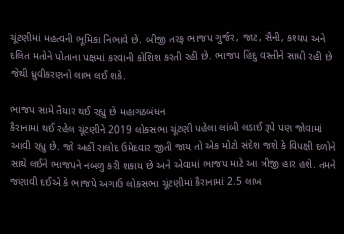ચૂંટણીમાં મહત્વની ભૂમિકા નિભાવે છે. બીજી તરફ ભાજપ ગુર્જર, જાટ, સૈની, કશ્યપ અને દલિત મતોને પોતાના પક્ષમાં કરવાની કોશિશ કરતી રહી છે. ભાજપ હિંદુ વસ્તીને સાધી રહી છે જેથી ધ્રુવીકરણનો લાભ લઈ શકે.

ભાજપ સામે તૈયાર થઈ રહ્યુ છે મહાગઠબંધન
કૈરાનામાં થઈ રહેલ ચૂંટણીને 2019 લોકસભા ચૂંટણી પહેલા લાંબી લડાઈ રૂપે પણ જોવામાં આવી રહ્યુ છે. જો અહીં રાલોદ ઉમેદવાર જીતી જાય તો એક મોટો સંદેશ જશે કે વિપક્ષી દળોને સાથે લઈને ભાજપને નબળુ કરી શકાય છે અને એવામાં ભાજપ માટે આ ત્રીજી હાર હશે. તમને જણાવી દઈએ કે ભાજપે અગાઉ લોકસભા ચૂંટણીમાં કૈરાનામાં 2.5 લાખ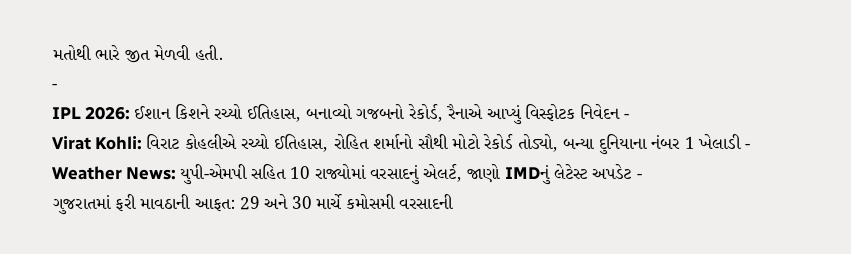મતોથી ભારે જીત મેળવી હતી.
-
IPL 2026: ઈશાન કિશને રચ્યો ઈતિહાસ, બનાવ્યો ગજબનો રેકોર્ડ, રૈનાએ આપ્યું વિસ્ફોટક નિવેદન -
Virat Kohli: વિરાટ કોહલીએ રચ્યો ઈતિહાસ, રોહિત શર્માનો સૌથી મોટો રેકોર્ડ તોડ્યો, બન્યા દુનિયાના નંબર 1 ખેલાડી -
Weather News: યુપી-એમપી સહિત 10 રાજ્યોમાં વરસાદનું એલર્ટ, જાણો IMDનું લેટેસ્ટ અપડેટ -
ગુજરાતમાં ફરી માવઠાની આફત: 29 અને 30 માર્ચે કમોસમી વરસાદની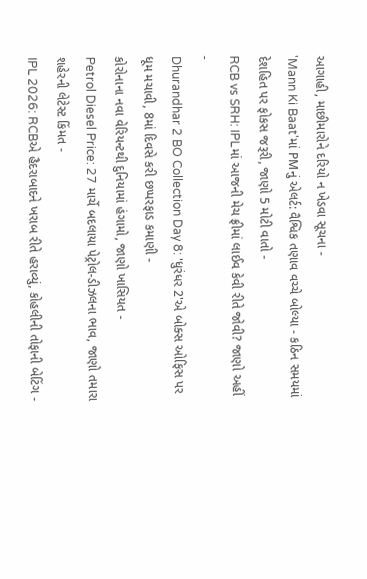આગાહી, માછીમારોને દરિયો ન ખેડવા સૂચના -
'Mann Ki Baat'માં PMનું એલર્ટ: વૈશ્વિક તણાવ વચ્ચે બોલ્યા - કઠિન સમયમાં દેશહિત પર ફોકસ જરૂરી, જાણો 5 મોટી વાતો -
RCB vs SRH: IPLમાં આજની મેચ ફ્રીમાં લાઈવ કેવી રીતે જોવી? જાણો અહીં -
Dhurandhar 2 BO Collection Day 8: 'ધુરંધર 2'એ બોક્સ ઓફિસ પર ધૂમ મચાવી, 8માં દિવસે કરી છપ્પરફાડ કમાણી -
કોરોનાના નવા વેરિયન્ટથી દુનિયામાં હંગામો, જાણો ખાસિયત -
Petrol Diesel Price: 27 માર્ચે બદલાયા પેટ્રોલ-ડીઝલના ભાવ, જાણો તમારા શહેરની લેટેસ્ટ કિંમત -
IPL 2026: RCBએ હૈદરાબાદને ખરાબ રીતે હરાવ્યું, કોહલીની તોફાની બેટિંગ -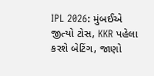IPL 2026: મુંબઈએ જીત્યો ટોસ, KKR પહેલા કરશે બેટિંગ, જાણો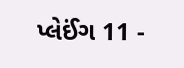પ્લેઈંગ 11 -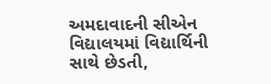અમદાવાદની સીએન વિદ્યાલયમાં વિદ્યાર્થિની સાથે છેડતી,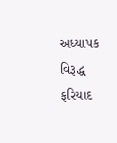અધ્યાપક વિરૂદ્ધ ફરિયાદ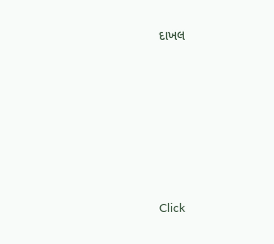દાખલ








Click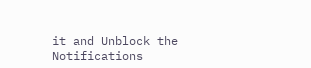it and Unblock the Notifications